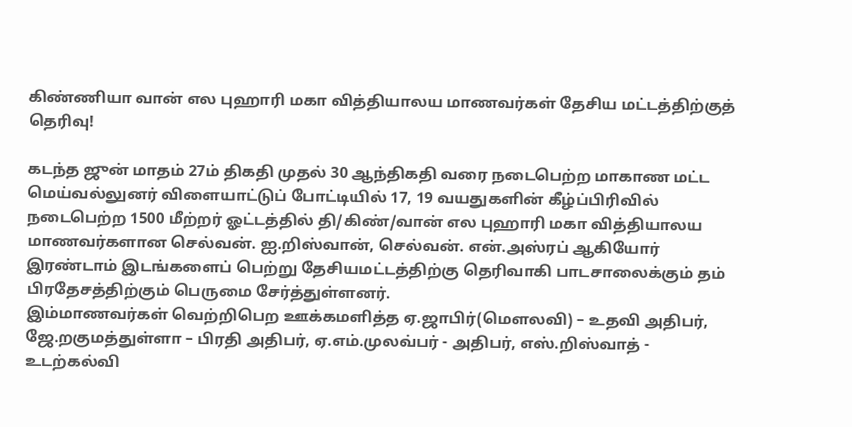கிண்ணியா வான் எல புஹாரி மகா வித்தியாலய மாணவர்கள் தேசிய மட்டத்திற்குத் தெரிவு!

கடந்த ஜுன் மாதம் 27ம் திகதி முதல் 30 ஆந்திகதி வரை நடைபெற்ற மாகாண மட்ட மெய்வல்லுனர் விளையாட்டுப் போட்டியில் 17, 19 வயதுகளின் கீழ்ப்பிரிவில் நடைபெற்ற 1500 மீற்றர் ஓட்டத்தில் தி/கிண்/வான் எல புஹாரி மகா வித்தியாலய மாணவர்களான செல்வன். ஐ.றிஸ்வான், செல்வன். என்.அஸ்ரப் ஆகியோர் இரண்டாம் இடங்களைப் பெற்று தேசியமட்டத்திற்கு தெரிவாகி பாடசாலைக்கும் தம் பிரதேசத்திற்கும் பெருமை சேர்த்துள்ளனர்.
இம்மாணவர்கள் வெற்றிபெற ஊக்கமளித்த ஏ.ஜாபிர்(மௌலவி) – உதவி அதிபர், ஜே.றகுமத்துள்ளா – பிரதி அதிபர், ஏ.எம்.முலவ்பர் - அதிபர், எஸ்.றிஸ்வாத் - உடற்கல்வி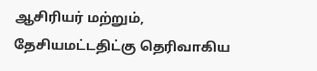ஆசிரியர் மற்றும்,
தேசியமட்டதிட்கு தெரிவாகிய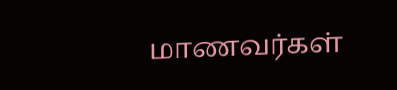மாணவர்கள்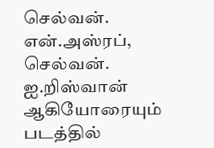செல்வன். என்.அஸ்ரப், செல்வன். ஐ.றிஸ்வான் ஆகியோரையும் படத்தில்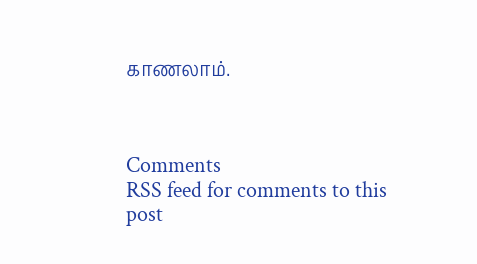காணலாம்.



Comments
RSS feed for comments to this post